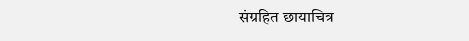संग्रहित छायाचित्र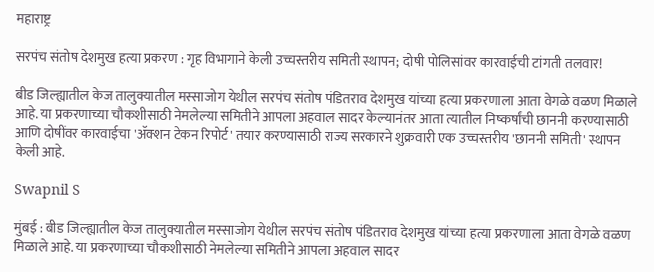महाराष्ट्र

सरपंच संतोष देशमुख हत्या प्रकरण : गृह विभागाने केली उच्चस्तरीय समिती स्थापन; दोषी पोलिसांवर कारवाईची टांगती तलवार!

बीड जिल्ह्यातील केज तालुक्यातील मस्साजोग येथील सरपंच संतोष पंडितराव देशमुख यांच्या हत्या प्रकरणाला आता वेगळे वळण मिळाले आहे. या प्रकरणाच्या चौकशीसाठी नेमलेल्या समितीने आपला अहवाल सादर केल्यानंतर आता त्यातील निष्कर्षांची छाननी करण्यासाठी आणि दोषींवर कारवाईचा 'ॲक्शन टेकन रिपोर्ट' तयार करण्यासाठी राज्य सरकारने शुक्रवारी एक उच्चस्तरीय 'छाननी समिती' स्थापन केली आहे.

Swapnil S

मुंबई : बीड जिल्ह्यातील केज तालुक्यातील मस्साजोग येथील सरपंच संतोष पंडितराव देशमुख यांच्या हत्या प्रकरणाला आता वेगळे वळण मिळाले आहे. या प्रकरणाच्या चौकशीसाठी नेमलेल्या समितीने आपला अहवाल सादर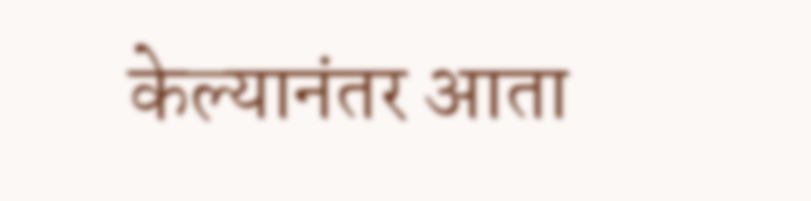केल्यानंतर आता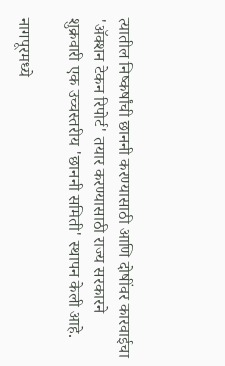त्यातील निष्कर्षांची छाननी करण्यासाठी आणि दोषींवर कारवाईचा 'ॲक्शन टेकन रिपोर्ट' तयार करण्यासाठी राज्य सरकारने शुक्रवारी एक उच्चस्तरीय 'छाननी समिती' स्थापन केली आहे.

नागपूरमध्ये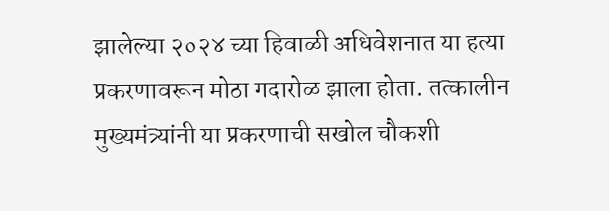झालेल्या २०२४ च्या हिवाळी अधिवेशनात या हत्या प्रकरणावरून मोठा गदारोळ झाला होता. तत्कालीन मुख्यमंत्र्यांनी या प्रकरणाची सखोल चौकशी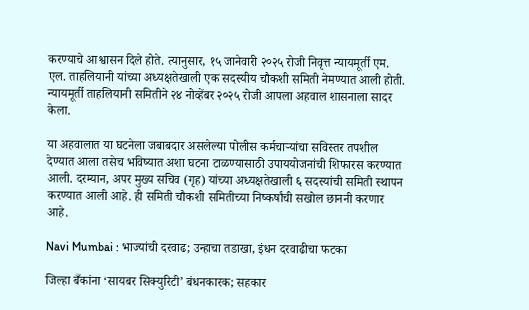करण्याचे आश्वासन दिले होते. त्यानुसार, १५ जानेवारी २०२५ रोजी निवृत्त न्यायमूर्ती एम. एल. ताहलियानी यांच्या अध्यक्षतेखाली एक सदस्यीय चौकशी समिती नेमण्यात आली होती. न्यायमूर्ती ताहलियानी समितीने २४ नोव्हेंबर २०२५ रोजी आपला अहवाल शासनाला सादर केला.

या अहवालात या घटनेला जबाबदार असलेल्या पोलीस कर्मचाऱ्यांचा सविस्तर तपशील देण्यात आला तसेच भविष्यात अशा घटना टाळण्यासाठी उपाययोजनांची शिफारस करण्यात आली. दरम्यान, अपर मुख्य सचिव (गृह) यांच्या अध्यक्षतेखाली ६ सदस्यांची समिती स्थापन करण्यात आली आहे. ही समिती चौकशी समितीच्या निष्कर्षांची सखोल छाननी करणार आहे.

Navi Mumbai : भाज्यांची दरवाढ; उन्हाचा तडाखा, इंधन दरवाढीचा फटका

जिल्हा बँकांना ‘सायबर सिक्युरिटी’ बंधनकारक; सहकार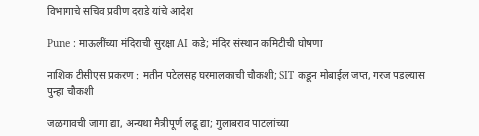विभागाचे सचिव प्रवीण दराडे यांचे आदेश

Pune : माऊलींच्या मंदिराची सुरक्षा AI कडे; मंदिर संस्थान कमिटीची घोषणा

नाशिक टीसीएस प्रकरण : मतीन पटेलसह घरमालकाची चौकशी; SIT कडून मोबाईल जप्त, गरज पडल्यास पुन्हा चौकशी

जळगावची जागा द्या, अन्यथा मैत्रीपूर्ण लढू द्या; गुलाबराव पाटलांच्या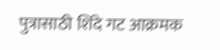पुत्रासाठी शिंदे गट आक्रमक